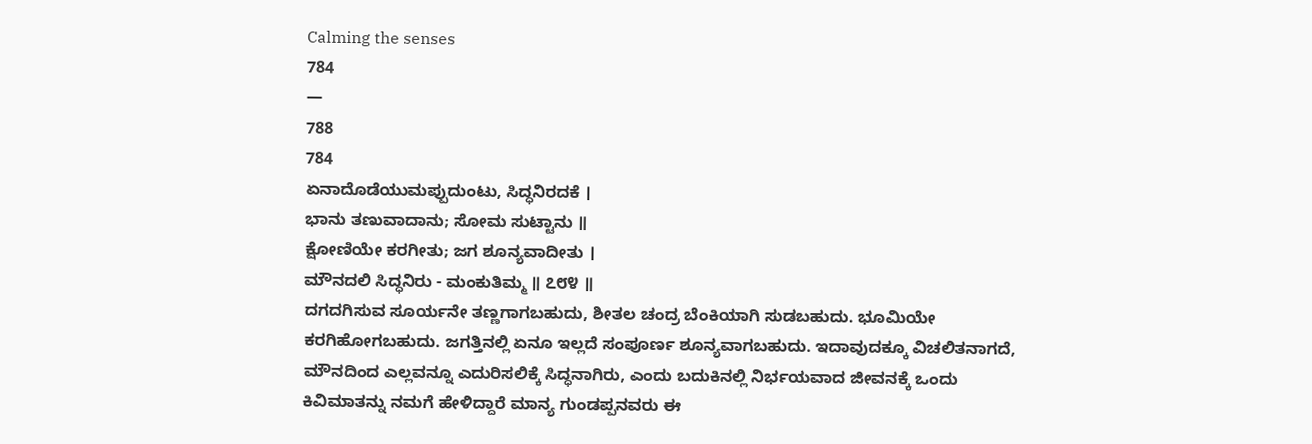Calming the senses
784
—
788
784
ಏನಾದೊಡೆಯುಮಪ್ಪುದುಂಟು, ಸಿದ್ಧನಿರದಕೆ ।
ಭಾನು ತಣುವಾದಾನು; ಸೋಮ ಸುಟ್ಟಾನು ॥
ಕ್ಷೋಣಿಯೇ ಕರಗೀತು; ಜಗ ಶೂನ್ಯವಾದೀತು ।
ಮೌನದಲಿ ಸಿದ್ಧನಿರು - ಮಂಕುತಿಮ್ಮ ॥ ೭೮೪ ॥
ದಗದಗಿಸುವ ಸೂರ್ಯನೇ ತಣ್ಣಗಾಗಬಹುದು, ಶೀತಲ ಚಂದ್ರ ಬೆಂಕಿಯಾಗಿ ಸುಡಬಹುದು. ಭೂಮಿಯೇ ಕರಗಿಹೋಗಬಹುದು. ಜಗತ್ತಿನಲ್ಲಿ ಏನೂ ಇಲ್ಲದೆ ಸಂಪೂರ್ಣ ಶೂನ್ಯವಾಗಬಹುದು. ಇದಾವುದಕ್ಕೂ ವಿಚಲಿತನಾಗದೆ, ಮೌನದಿಂದ ಎಲ್ಲವನ್ನೂ ಎದುರಿಸಲಿಕ್ಕೆ ಸಿದ್ಧನಾಗಿರು, ಎಂದು ಬದುಕಿನಲ್ಲಿ ನಿರ್ಭಯವಾದ ಜೀವನಕ್ಕೆ ಒಂದು ಕಿವಿಮಾತನ್ನು ನಮಗೆ ಹೇಳಿದ್ದಾರೆ ಮಾನ್ಯ ಗುಂಡಪ್ಪನವರು ಈ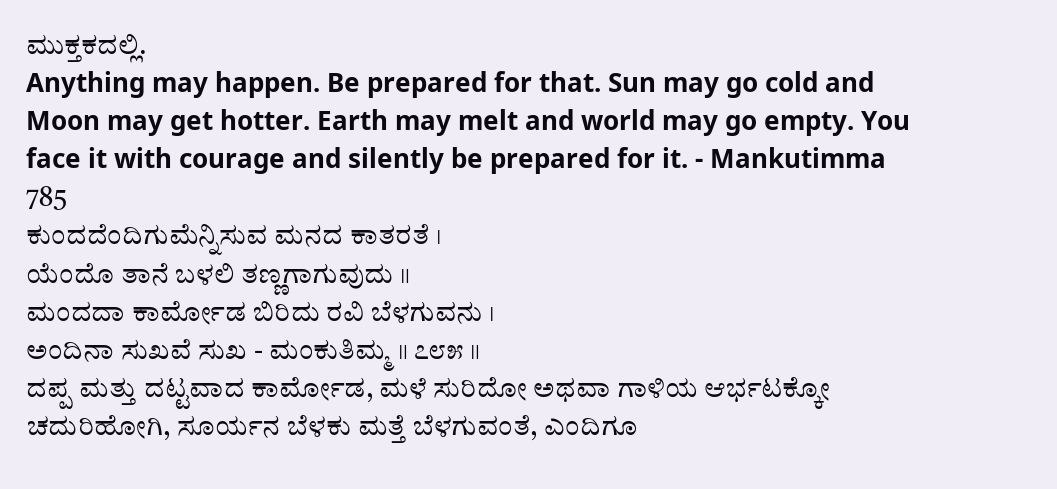ಮುಕ್ತಕದಲ್ಲಿ.
Anything may happen. Be prepared for that. Sun may go cold and Moon may get hotter. Earth may melt and world may go empty. You face it with courage and silently be prepared for it. - Mankutimma
785
ಕುಂದದೆಂದಿಗುಮೆನ್ನಿಸುವ ಮನದ ಕಾತರತೆ ।
ಯೆಂದೊ ತಾನೆ ಬಳಲಿ ತಣ್ಣಗಾಗುವುದು ॥
ಮಂದದಾ ಕಾರ್ಮೋಡ ಬಿರಿದು ರವಿ ಬೆಳಗುವನು ।
ಅಂದಿನಾ ಸುಖವೆ ಸುಖ - ಮಂಕುತಿಮ್ಮ ॥ ೭೮೫ ॥
ದಪ್ಪ ಮತ್ತು ದಟ್ಟವಾದ ಕಾರ್ಮೋಡ, ಮಳೆ ಸುರಿದೋ ಅಥವಾ ಗಾಳಿಯ ಆರ್ಭಟಕ್ಕೋ ಚದುರಿಹೋಗಿ, ಸೂರ್ಯನ ಬೆಳಕು ಮತ್ತೆ ಬೆಳಗುವಂತೆ, ಎಂದಿಗೂ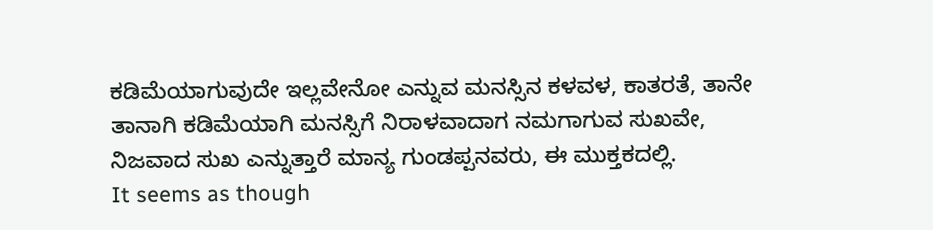ಕಡಿಮೆಯಾಗುವುದೇ ಇಲ್ಲವೇನೋ ಎನ್ನುವ ಮನಸ್ಸಿನ ಕಳವಳ, ಕಾತರತೆ, ತಾನೇ ತಾನಾಗಿ ಕಡಿಮೆಯಾಗಿ ಮನಸ್ಸಿಗೆ ನಿರಾಳವಾದಾಗ ನಮಗಾಗುವ ಸುಖವೇ, ನಿಜವಾದ ಸುಖ ಎನ್ನುತ್ತಾರೆ ಮಾನ್ಯ ಗುಂಡಪ್ಪನವರು, ಈ ಮುಕ್ತಕದಲ್ಲಿ.
It seems as though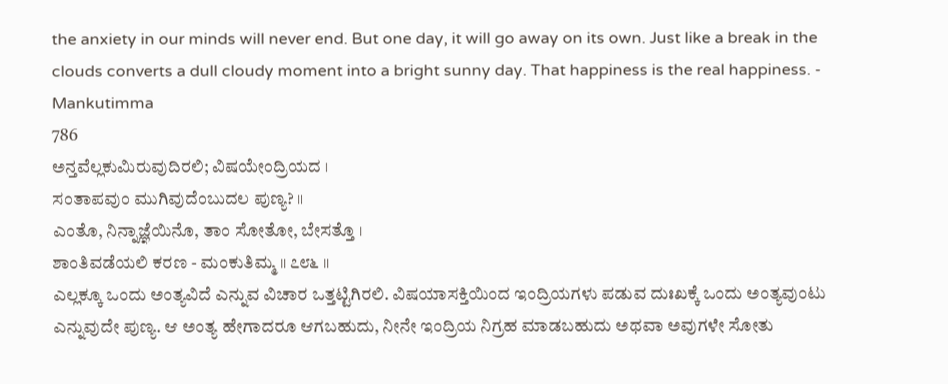the anxiety in our minds will never end. But one day, it will go away on its own. Just like a break in the clouds converts a dull cloudy moment into a bright sunny day. That happiness is the real happiness. - Mankutimma
786
ಅನ್ತವೆಲ್ಲಕುಮಿರುವುದಿರಲಿ; ವಿಷಯೇಂದ್ರಿಯದ ।
ಸಂತಾಪವುಂ ಮುಗಿವುದೆಂಬುದಲ ಪುಣ್ಯ? ॥
ಎಂತೊ, ನಿನ್ನಾಜ್ಞೆಯಿನೊ, ತಾಂ ಸೋತೋ, ಬೇಸತ್ತೊ ।
ಶಾಂತಿವಡೆಯಲಿ ಕರಣ - ಮಂಕುತಿಮ್ಮ ॥ ೭೮೬ ॥
ಎಲ್ಲಕ್ಕೂ ಒಂದು ಅಂತ್ಯವಿದೆ ಎನ್ನುವ ವಿಚಾರ ಒತ್ತಟ್ಟಿಗಿರಲಿ. ವಿಷಯಾಸಕ್ತಿಯಿಂದ ಇಂದ್ರಿಯಗಳು ಪಡುವ ದುಃಖಕ್ಕೆ ಒಂದು ಅಂತ್ಯವುಂಟು ಎನ್ನುವುದೇ ಪುಣ್ಯ. ಆ ಅಂತ್ಯ ಹೇಗಾದರೂ ಆಗಬಹುದು, ನೀನೇ ಇಂದ್ರಿಯ ನಿಗ್ರಹ ಮಾಡಬಹುದು ಅಥವಾ ಅವುಗಳೇ ಸೋತು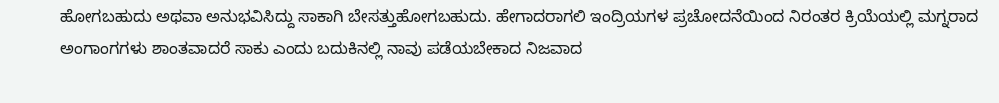ಹೋಗಬಹುದು ಅಥವಾ ಅನುಭವಿಸಿದ್ದು ಸಾಕಾಗಿ ಬೇಸತ್ತುಹೋಗಬಹುದು. ಹೇಗಾದರಾಗಲಿ ಇಂದ್ರಿಯಗಳ ಪ್ರಚೋದನೆಯಿಂದ ನಿರಂತರ ಕ್ರಿಯೆಯಲ್ಲಿ ಮಗ್ನರಾದ ಅಂಗಾಂಗಗಳು ಶಾಂತವಾದರೆ ಸಾಕು ಎಂದು ಬದುಕಿನಲ್ಲಿ ನಾವು ಪಡೆಯಬೇಕಾದ ನಿಜವಾದ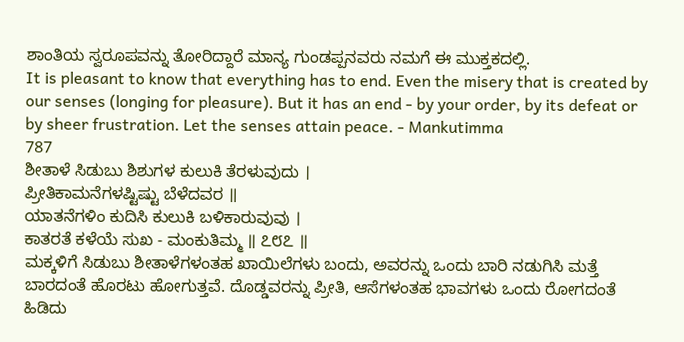ಶಾಂತಿಯ ಸ್ವರೂಪವನ್ನು ತೋರಿದ್ದಾರೆ ಮಾನ್ಯ ಗುಂಡಪ್ಪನವರು ನಮಗೆ ಈ ಮುಕ್ತಕದಲ್ಲಿ.
It is pleasant to know that everything has to end. Even the misery that is created by our senses (longing for pleasure). But it has an end - by your order, by its defeat or by sheer frustration. Let the senses attain peace. - Mankutimma
787
ಶೀತಾಳೆ ಸಿಡುಬು ಶಿಶುಗಳ ಕುಲುಕಿ ತೆರಳುವುದು ।
ಪ್ರೀತಿಕಾಮನೆಗಳಷ್ಟಿಷ್ಟು ಬೆಳೆದವರ ॥
ಯಾತನೆಗಳಿಂ ಕುದಿಸಿ ಕುಲುಕಿ ಬಳಿಕಾರುವುವು ।
ಕಾತರತೆ ಕಳೆಯೆ ಸುಖ - ಮಂಕುತಿಮ್ಮ ॥ ೭೮೭ ॥
ಮಕ್ಕಳಿಗೆ ಸಿಡುಬು ಶೀತಾಳೆಗಳಂತಹ ಖಾಯಿಲೆಗಳು ಬಂದು, ಅವರನ್ನು ಒಂದು ಬಾರಿ ನಡುಗಿಸಿ ಮತ್ತೆ ಬಾರದಂತೆ ಹೊರಟು ಹೋಗುತ್ತವೆ. ದೊಡ್ಡವರನ್ನು ಪ್ರೀತಿ, ಆಸೆಗಳಂತಹ ಭಾವಗಳು ಒಂದು ರೋಗದಂತೆ ಹಿಡಿದು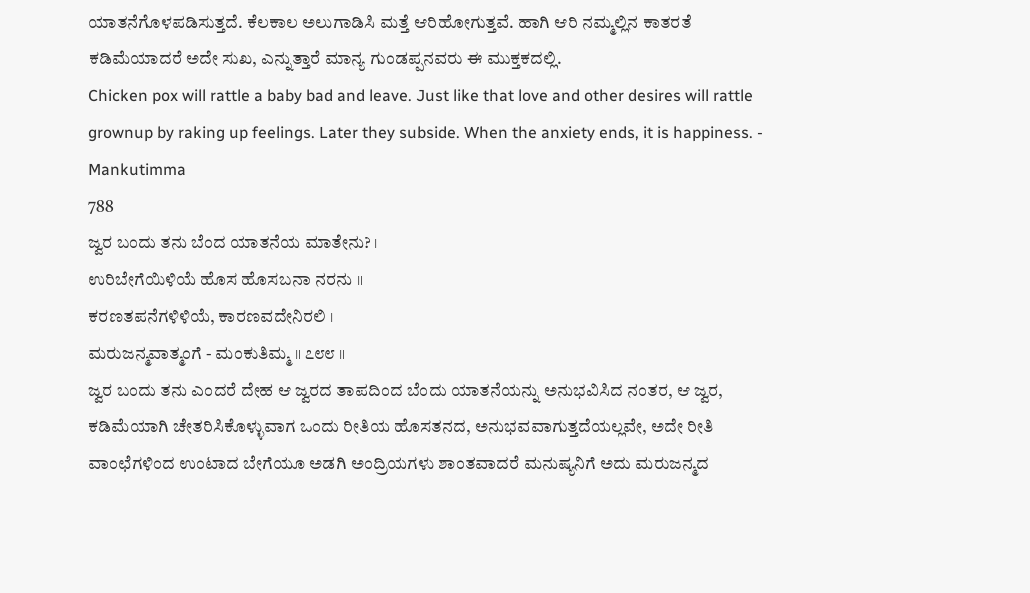ಯಾತನೆಗೊಳಪಡಿಸುತ್ತದೆ. ಕೆಲಕಾಲ ಅಲುಗಾಡಿಸಿ ಮತ್ತೆ ಆರಿಹೋಗುತ್ತವೆ. ಹಾಗಿ ಆರಿ ನಮ್ಮಲ್ಲಿನ ಕಾತರತೆ ಕಡಿಮೆಯಾದರೆ ಅದೇ ಸುಖ, ಎನ್ನುತ್ತಾರೆ ಮಾನ್ಯ ಗುಂಡಪ್ಪನವರು ಈ ಮುಕ್ತಕದಲ್ಲಿ.
Chicken pox will rattle a baby bad and leave. Just like that love and other desires will rattle grownup by raking up feelings. Later they subside. When the anxiety ends, it is happiness. - Mankutimma
788
ಜ್ವರ ಬಂದು ತನು ಬೆಂದ ಯಾತನೆಯ ಮಾತೇನು? ।
ಉರಿಬೇಗೆಯಿಳಿಯೆ ಹೊಸ ಹೊಸಬನಾ ನರನು ॥
ಕರಣತಪನೆಗಳಿಳಿಯೆ, ಕಾರಣವದೇನಿರಲಿ ।
ಮರುಜನ್ಮವಾತ್ಮಂಗೆ - ಮಂಕುತಿಮ್ಮ ॥ ೭೮೮ ॥
ಜ್ವರ ಬಂದು ತನು ಎಂದರೆ ದೇಹ ಆ ಜ್ವರದ ತಾಪದಿಂದ ಬೆಂದು ಯಾತನೆಯನ್ನು ಅನುಭವಿಸಿದ ನಂತರ, ಆ ಜ್ವರ, ಕಡಿಮೆಯಾಗಿ ಚೇತರಿಸಿಕೊಳ್ಳುವಾಗ ಒಂದು ರೀತಿಯ ಹೊಸತನದ, ಅನುಭವವಾಗುತ್ತದೆಯಲ್ಲವೇ, ಅದೇ ರೀತಿ ವಾಂಛೆಗಳಿಂದ ಉಂಟಾದ ಬೇಗೆಯೂ ಅಡಗಿ ಅಂದ್ರಿಯಗಳು ಶಾಂತವಾದರೆ ಮನುಷ್ಯನಿಗೆ ಅದು ಮರುಜನ್ಮದ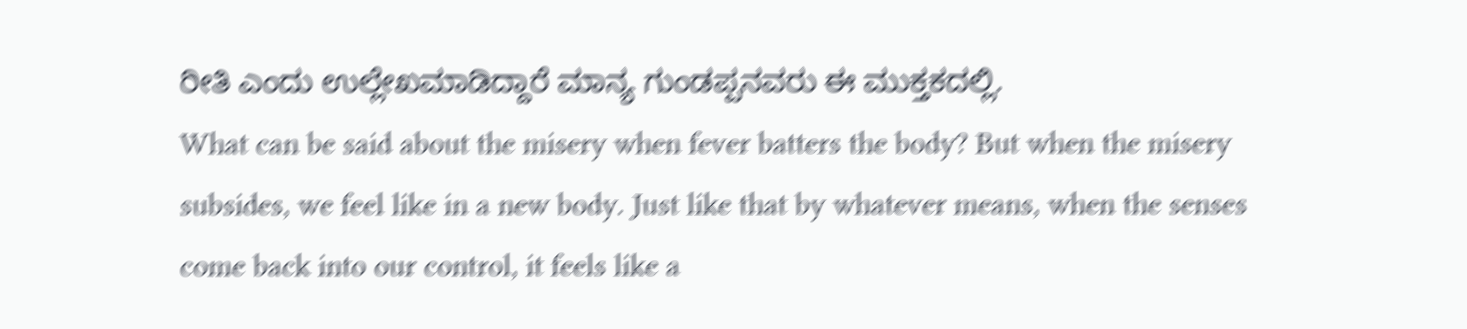ರೀತಿ ಎಂದು ಉಲ್ಲೇಖಮಾಡಿದ್ದಾರೆ ಮಾನ್ಯ ಗುಂಡಪ್ಪನವರು ಈ ಮುಕ್ತಕದಲ್ಲಿ.
What can be said about the misery when fever batters the body? But when the misery subsides, we feel like in a new body. Just like that by whatever means, when the senses come back into our control, it feels like a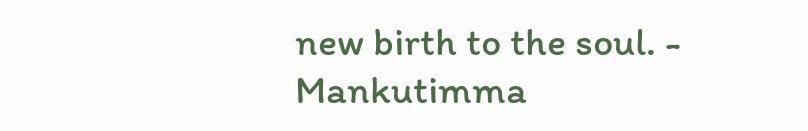new birth to the soul. - Mankutimma